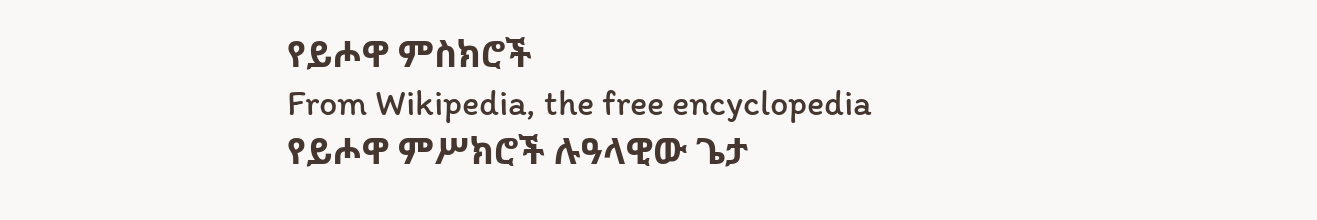የይሖዋ ምስክሮች
From Wikipedia, the free encyclopedia
የይሖዋ ምሥክሮች ሉዓላዊው ጌታ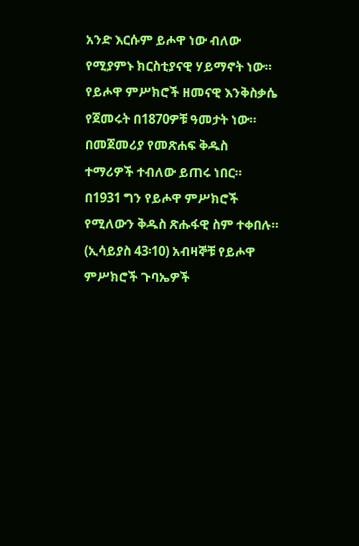አንድ እርሱም ይሖዋ ነው ብለው የሚያምኑ ክርስቲያናዊ ሃይማኖት ነው። የይሖዋ ምሥክሮች ዘመናዊ እንቅስቃሴ የጀመሩት በ1870ዎቹ ዓመታት ነው። በመጀመሪያ የመጽሐፍ ቅዱስ ተማሪዎች ተብለው ይጠሩ ነበር። በ1931 ግን የይሖዋ ምሥክሮች የሚለውን ቅዱስ ጽሑፋዊ ስም ተቀበሉ። (ኢሳይያስ 43፡10) አብዛኞቹ የይሖዋ ምሥክሮች ጉባኤዎች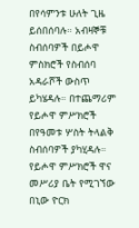በየሳምንቱ ሁለት ጊዜ ይሰበሰባሉ። አብዛኞቹ ስብሰባዎች በይሖዋ ምስክሮች የስብሰባ አዳራሾች ውስጥ ይካሄዳሉ። በተጨማሪም የይሖዋ ምሥክሮች በየዓመቱ ሦስት ትላልቅ ስብሰባዎች ያካሂዳሉ። የይሖዋ ምሥክሮች ዋና መሥሪያ ቤት የሚገኘው በኒው ዮርክ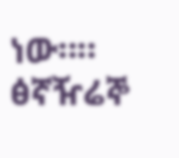ነው።።
ፅኛዥሬኞ